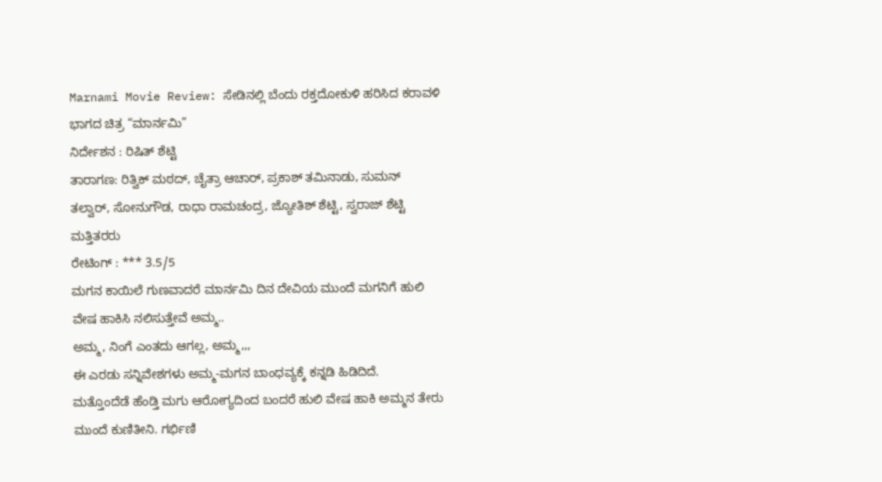Marnami Movie Review: ಸೇಡಿನಲ್ಲಿ ಬೆಂದು ರಕ್ತದೋಕುಳಿ ಹರಿಸಿದ ಕರಾವಳಿ ಭಾಗದ ಚಿತ್ರ “ಮಾರ್ನಮಿ”
ನಿರ್ದೇಶನ : ರಿಷಿತ್ ಶೆಟ್ಟಿ
ತಾರಾಗಣ: ರಿತ್ವಿಕ್ ಮಠದ್, ಚೈತ್ರಾ ಆಚಾರ್, ಪ್ರಕಾಶ್ ತಮಿನಾಡು, ಸುಮನ್ ತಲ್ವಾರ್, ಸೋನುಗೌಡ, ರಾಧಾ ರಾಮಚಂದ್ರ, ಜ್ಯೋತಿಶ್ ಶೆಟ್ಟಿ, ಸ್ವರಾಜ್ ಶೆಟ್ಟಿ ಮತ್ತಿತರರು
ರೇಟಿಂಗ್ : *** 3.5/5
ಮಗನ ಕಾಯಿಲೆ ಗುಣವಾದರೆ ಮಾರ್ನಮಿ ದಿನ ದೇವಿಯ ಮುಂದೆ ಮಗನಿಗೆ ಹುಲಿ ವೇಷ ಹಾಕಿಸಿ ನಲಿಸುತ್ತೇವೆ ಅಮ್ಮ..
ಅಮ್ಮ, ನಿಂಗೆ ಎಂತದು ಆಗಲ್ಲ, ಅಮ್ಮ,,,
ಈ ಎರಡು ಸನ್ನಿವೇಶಗಳು ಅಮ್ಮ-ಮಗನ ಬಾಂಧವ್ಯಕ್ಕೆ ಕನ್ನಡಿ ಹಿಡಿದಿದೆ.
ಮತ್ತೊಂದೆಡೆ ಹೆಂಡ್ತಿ ಮಗು ಆರೋಗ್ಯದಿಂದ ಬಂದರೆ ಹುಲಿ ವೇಷ ಹಾಕಿ ಅಮ್ಮನ ತೇರು ಮುಂದೆ ಕುಣಿತೀನಿ. ಗರ್ಭಿಣಿ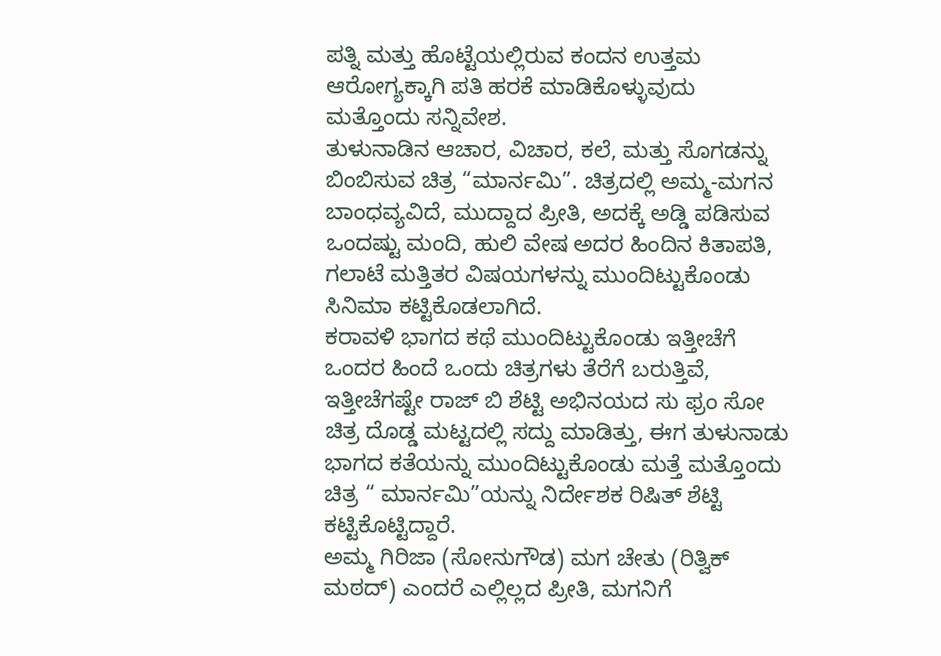ಪತ್ನಿ ಮತ್ತು ಹೊಟ್ಟೆಯಲ್ಲಿರುವ ಕಂದನ ಉತ್ತಮ ಆರೋಗ್ಯಕ್ಕಾಗಿ ಪತಿ ಹರಕೆ ಮಾಡಿಕೊಳ್ಳುವುದು ಮತ್ತೊಂದು ಸನ್ನಿವೇಶ.
ತುಳುನಾಡಿನ ಆಚಾರ, ವಿಚಾರ, ಕಲೆ, ಮತ್ತು ಸೊಗಡನ್ನು ಬಿಂಬಿಸುವ ಚಿತ್ರ “ಮಾರ್ನಮಿ”. ಚಿತ್ರದಲ್ಲಿ ಅಮ್ಮ-ಮಗನ ಬಾಂಧವ್ಯವಿದೆ, ಮುದ್ದಾದ ಪ್ರೀತಿ, ಅದಕ್ಕೆ ಅಡ್ಡಿ ಪಡಿಸುವ ಒಂದಷ್ಟು ಮಂದಿ, ಹುಲಿ ವೇಷ ಅದರ ಹಿಂದಿನ ಕಿತಾಪತಿ, ಗಲಾಟೆ ಮತ್ತಿತರ ವಿಷಯಗಳನ್ನು ಮುಂದಿಟ್ಟುಕೊಂಡು ಸಿನಿಮಾ ಕಟ್ಟಿಕೊಡಲಾಗಿದೆ.
ಕರಾವಳಿ ಭಾಗದ ಕಥೆ ಮುಂದಿಟ್ಟುಕೊಂಡು ಇತ್ತೀಚೆಗೆ ಒಂದರ ಹಿಂದೆ ಒಂದು ಚಿತ್ರಗಳು ತೆರೆಗೆ ಬರುತ್ತಿವೆ, ಇತ್ತೀಚೆಗಷ್ಟೇ ರಾಜ್ ಬಿ ಶೆಟ್ಟಿ ಅಭಿನಯದ ಸು ಫ್ರಂ ಸೋ ಚಿತ್ರ ದೊಡ್ಡ ಮಟ್ಟದಲ್ಲಿ ಸದ್ದು ಮಾಡಿತ್ತು, ಈಗ ತುಳುನಾಡು ಭಾಗದ ಕತೆಯನ್ನು ಮುಂದಿಟ್ಟುಕೊಂಡು ಮತ್ತೆ ಮತ್ತೊಂದು ಚಿತ್ರ “ ಮಾರ್ನಮಿ”ಯನ್ನು ನಿರ್ದೇಶಕ ರಿಷಿತ್ ಶೆಟ್ಟಿ ಕಟ್ಟಿಕೊಟ್ಟಿದ್ದಾರೆ.
ಅಮ್ಮ ಗಿರಿಜಾ (ಸೋನುಗೌಡ) ಮಗ ಚೇತು (ರಿತ್ವಿಕ್ ಮಠದ್) ಎಂದರೆ ಎಲ್ಲಿಲ್ಲದ ಪ್ರೀತಿ, ಮಗನಿಗೆ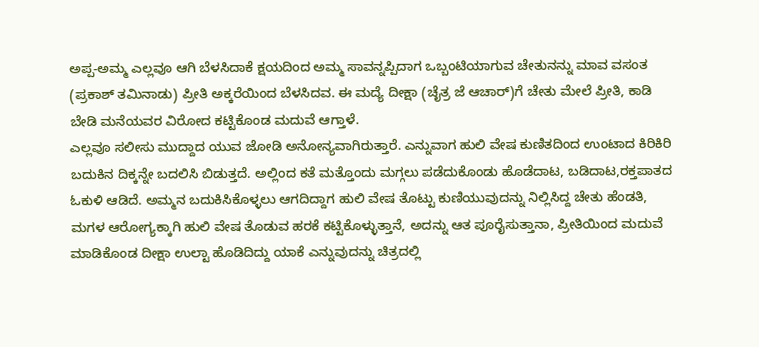ಅಪ್ಪ-ಅಮ್ಮ ಎಲ್ಲವೂ ಆಗಿ ಬೆಳಸಿದಾಕೆ ಕ್ಷಯದಿಂದ ಅಮ್ಮ ಸಾವನ್ನಪ್ಪಿದಾಗ ಒಬ್ಬಂಟಿಯಾಗುವ ಚೇತುನನ್ನು ಮಾವ ವಸಂತ (ಪ್ರಕಾಶ್ ತಮಿನಾಡು) ಪ್ರೀತಿ ಅಕ್ಕರೆಯಿಂದ ಬೆಳಸಿದವ. ಈ ಮದ್ಯೆ ದೀಕ್ಷಾ (ಚೈತ್ರ ಜೆ ಆಚಾರ್)ಗೆ ಚೇತು ಮೇಲೆ ಪ್ರೀತಿ, ಕಾಡಿ ಬೇಡಿ ಮನೆಯವರ ವಿರೋದ ಕಟ್ಟಿಕೊಂಡ ಮದುವೆ ಆಗ್ತಾಳೆ.
ಎಲ್ಲವೂ ಸಲೀಸು ಮುದ್ದಾದ ಯುವ ಜೋಡಿ ಅನೋನ್ಯವಾಗಿರುತ್ತಾರೆ. ಎನ್ನುವಾಗ ಹುಲಿ ವೇಷ ಕುಣಿತದಿಂದ ಉಂಟಾದ ಕಿರಿಕಿರಿ ಬದುಕಿನ ದಿಕ್ಕನ್ನೇ ಬದಲಿಸಿ ಬಿಡುತ್ತದೆ. ಅಲ್ಲಿಂದ ಕತೆ ಮತ್ತೊಂದು ಮಗ್ಗಲು ಪಡೆದುಕೊಂಡು ಹೊಡೆದಾಟ, ಬಡಿದಾಟ,ರಕ್ತಪಾತದ ಓಕುಳಿ ಆಡಿದೆ. ಅಮ್ಮನ ಬದುಕಿಸಿಕೊಳ್ಳಲು ಆಗದಿದ್ದಾಗ ಹುಲಿ ವೇಷ ತೊಟ್ಟು ಕುಣಿಯುವುದನ್ನು ನಿಲ್ಲಿಸಿದ್ದ ಚೇತು ಹೆಂಡತಿ, ಮಗಳ ಆರೋಗ್ಯಕ್ಕಾಗಿ ಹುಲಿ ವೇಷ ತೊಡುವ ಹರಕೆ ಕಟ್ಟಿಕೊಳ್ಳುತ್ತಾನೆ, ಅದನ್ನು ಆತ ಪೂರೈಸುತ್ತಾನಾ, ಪ್ರೀತಿಯಿಂದ ಮದುವೆ ಮಾಡಿಕೊಂಡ ದೀಕ್ಷಾ ಉಲ್ಟಾ ಹೊಡಿದಿದ್ದು ಯಾಕೆ ಎನ್ನುವುದನ್ನು ಚಿತ್ರದಲ್ಲಿ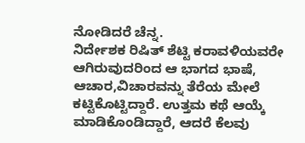ನೋಡಿದರೆ ಚೆನ್ನ.
ನಿರ್ದೇಶಕ ರಿಷಿತ್ ಶೆಟ್ಟಿ ಕರಾವಳಿಯವರೇ ಆಗಿರುವುದರಿಂದ ಆ ಭಾಗದ ಭಾಷೆ, ಆಚಾರ,ವಿಚಾರವನ್ನು ತೆರೆಯ ಮೇಲೆ ಕಟ್ಟಿಕೊಟ್ಟಿದ್ದಾರೆ. ಉತ್ತಮ ಕಥೆ ಆಯ್ಕೆ ಮಾಡಿಕೊಂಡಿದ್ದಾರೆ, ಆದರೆ ಕೆಲವು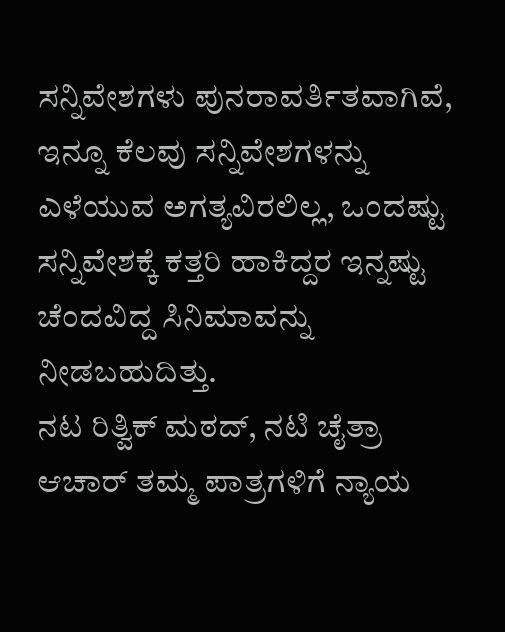ಸನ್ನಿವೇಶಗಳು ಪುನರಾವರ್ತಿತವಾಗಿವೆ, ಇನ್ನೂ ಕೆಲವು ಸನ್ನಿವೇಶಗಳನ್ನು ಎಳೆಯುವ ಅಗತ್ಯವಿರಲಿಲ್ಲ, ಒಂದಷ್ಟು ಸನ್ನಿವೇಶಕ್ಕೆ ಕತ್ತರಿ ಹಾಕಿದ್ದರ ಇನ್ನಷ್ಟು ಚೆಂದವಿದ್ದ ಸಿನಿಮಾವನ್ನು ನೀಡಬಹುದಿತ್ತು.
ನಟ ರಿತ್ವಿಕ್ ಮಠದ್, ನಟಿ ಚೈತ್ರಾ ಆಚಾರ್ ತಮ್ಮ ಪಾತ್ರಗಳಿಗೆ ನ್ಯಾಯ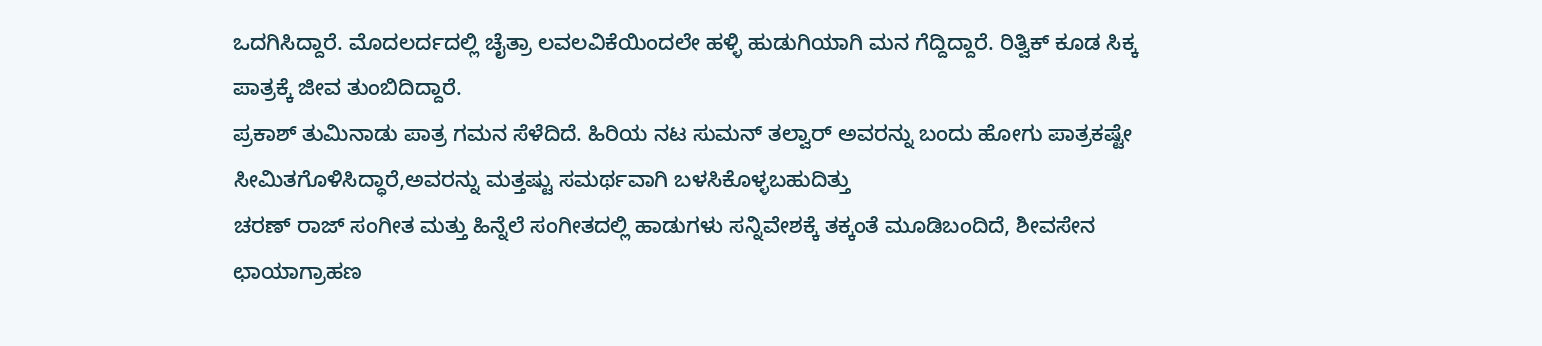ಒದಗಿಸಿದ್ದಾರೆ. ಮೊದಲರ್ದದಲ್ಲಿ ಚೈತ್ರಾ ಲವಲವಿಕೆಯಿಂದಲೇ ಹಳ್ಳಿ ಹುಡುಗಿಯಾಗಿ ಮನ ಗೆದ್ದಿದ್ದಾರೆ. ರಿತ್ವಿಕ್ ಕೂಡ ಸಿಕ್ಕ ಪಾತ್ರಕ್ಕೆ ಜೀವ ತುಂಬಿದಿದ್ದಾರೆ.
ಪ್ರಕಾಶ್ ತುಮಿನಾಡು ಪಾತ್ರ ಗಮನ ಸೆಳೆದಿದೆ. ಹಿರಿಯ ನಟ ಸುಮನ್ ತಲ್ವಾರ್ ಅವರನ್ನು ಬಂದು ಹೋಗು ಪಾತ್ರಕಷ್ಟೇ ಸೀಮಿತಗೊಳಿಸಿದ್ಧಾರೆ,ಅವರನ್ನು ಮತ್ತಷ್ಟು ಸಮರ್ಥವಾಗಿ ಬಳಸಿಕೊಳ್ಳಬಹುದಿತ್ತು
ಚರಣ್ ರಾಜ್ ಸಂಗೀತ ಮತ್ತು ಹಿನ್ನೆಲೆ ಸಂಗೀತದಲ್ಲಿ ಹಾಡುಗಳು ಸನ್ನಿವೇಶಕ್ಕೆ ತಕ್ಕಂತೆ ಮೂಡಿಬಂದಿದೆ, ಶೀವಸೇನ ಛಾಯಾಗ್ರಾಹಣ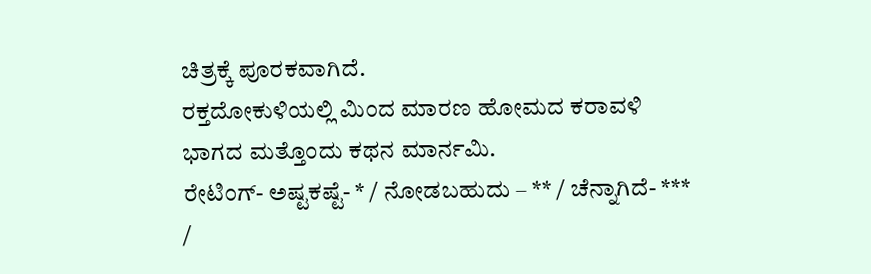ಚಿತ್ರಕ್ಕೆ ಪೂರಕವಾಗಿದೆ.
ರಕ್ತದೋಕುಳಿಯಲ್ಲಿ ಮಿಂದ ಮಾರಣ ಹೋಮದ ಕರಾವಳಿ ಭಾಗದ ಮತ್ತೊಂದು ಕಥನ ಮಾರ್ನಮಿ.
ರೇಟಿಂಗ್- ಅಷ್ಟಕಷ್ಟೆ- * / ನೋಡಬಹುದು – ** / ಚೆನ್ನಾಗಿದೆ- *** /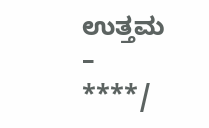ಉತ್ತಮ – ****/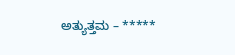ಅತ್ಯುತ್ತಮ – *****